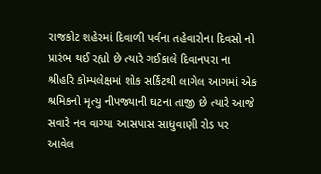રાજકોટ શહેરમાં દિવાળી પર્વના તહેવારોના દિવસો નો પ્રારંભ થઈ રહ્યો છે ત્યારે ગઈકાલે દિવાનપરા ના શ્રીહરિ કોમ્પલેક્ષમાં શોક સર્કિટથી લાગેલ આગમાં એક શ્રમિકનો મૃત્યુ નીપજ્યાની ઘટના તાજી છે ત્યારે આજે સવારે નવ વાગ્યા આસપાસ સાધુવાણી રોડ પર આવેલ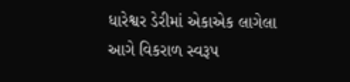ધારેશ્વર ડેરીમાં એકાએક લાગેલા આગે વિકરાળ સ્વરૂપ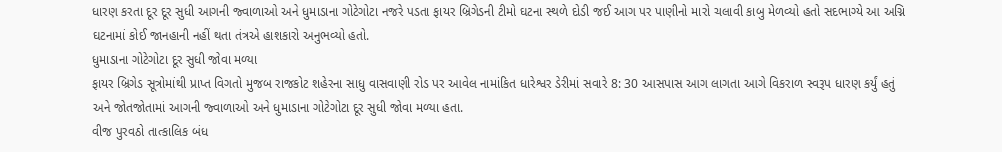ધારણ કરતા દૂર દૂર સુધી આગની જ્વાળાઓ અને ધુમાડાના ગોટેગોટા નજરે પડતા ફાયર બ્રિગેડની ટીમો ઘટના સ્થળે દોડી જઈ આગ પર પાણીનો મારો ચલાવી કાબુ મેળવ્યો હતો સદભાગ્યે આ અગ્નિ ઘટનામાં કોઈ જાનહાની નહીં થતા તંત્રએ હાશકારો અનુભવ્યો હતો.
ધુમાડાના ગોટેગોટા દૂર સુધી જોવા મળ્યા
ફાયર બ્રિગેડ સૂત્રોમાંથી પ્રાપ્ત વિગતો મુજબ રાજકોટ શહેરના સાધુ વાસવાણી રોડ પર આવેલ નામાંકિત ધારેશ્વર ડેરીમાં સવારે 8: 30 આસપાસ આગ લાગતા આગે વિકરાળ સ્વરૂપ ધારણ કર્યું હતું અને જોતજોતામાં આગની જ્વાળાઓ અને ધુમાડાના ગોટેગોટા દૂર સુધી જોવા મળ્યા હતા.
વીજ પુરવઠો તાત્કાલિક બંધ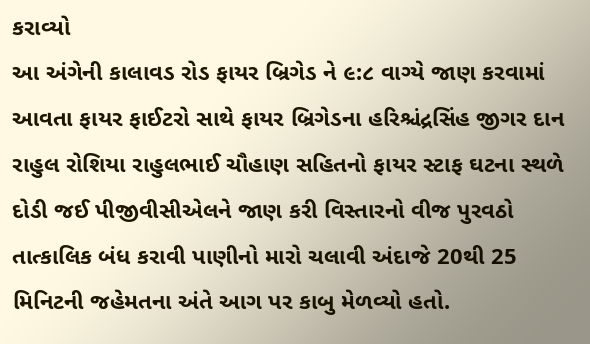કરાવ્યો
આ અંગેની કાલાવડ રોડ ફાયર બ્રિગેડ ને ૯:૮ વાગ્યે જાણ કરવામાં આવતા ફાયર ફાઈટરો સાથે ફાયર બ્રિગેડના હરિશ્ચંદ્રસિંહ જીગર દાન રાહુલ રોશિયા રાહુલભાઈ ચૌહાણ સહિતનો ફાયર સ્ટાફ ઘટના સ્થળે દોડી જઈ પીજીવીસીએલને જાણ કરી વિસ્તારનો વીજ પુરવઠો તાત્કાલિક બંધ કરાવી પાણીનો મારો ચલાવી અંદાજે 20થી 25 મિનિટની જહેમતના અંતે આગ પર કાબુ મેળવ્યો હતો.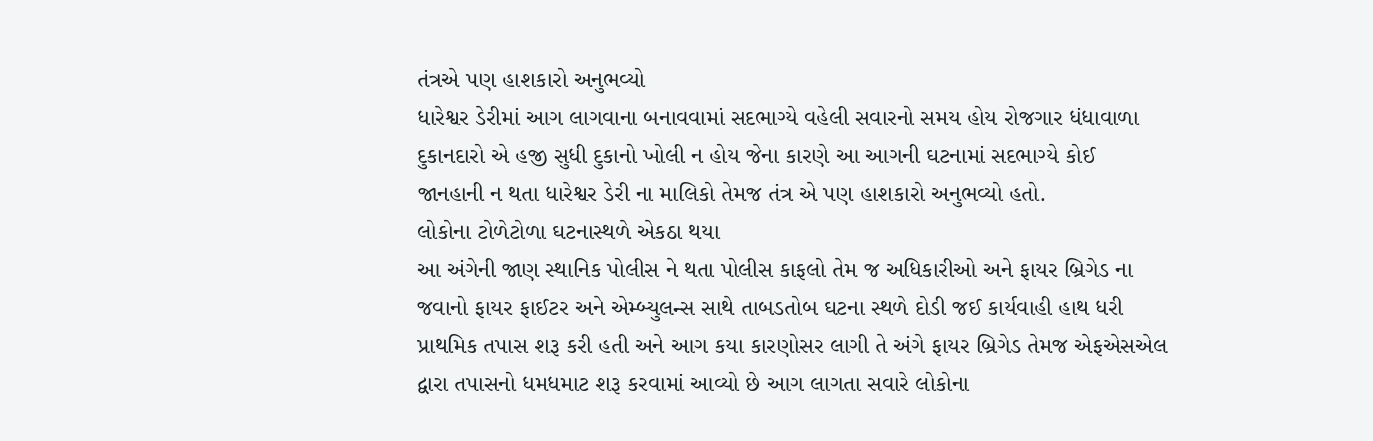તંત્રએ પણ હાશકારો અનુભવ્યો
ધારેશ્વર ડેરીમાં આગ લાગવાના બનાવવામાં સદભાગ્યે વહેલી સવારનો સમય હોય રોજગાર ધંધાવાળા દુકાનદારો એ હજી સુધી દુકાનો ખોલી ન હોય જેના કારણે આ આગની ઘટનામાં સદભાગ્યે કોઈ જાનહાની ન થતા ધારેશ્વર ડેરી ના માલિકો તેમજ તંત્ર એ પણ હાશકારો અનુભવ્યો હતો.
લોકોના ટોળેટોળા ઘટનાસ્થળે એકઠા થયા
આ અંગેની જાણ સ્થાનિક પોલીસ ને થતા પોલીસ કાફલો તેમ જ અધિકારીઓ અને ફાયર બ્રિગેડ ના જવાનો ફાયર ફાઈટર અને એમ્બ્યુલન્સ સાથે તાબડતોબ ઘટના સ્થળે દોડી જઈ કાર્યવાહી હાથ ધરી પ્રાથમિક તપાસ શરૂ કરી હતી અને આગ કયા કારણોસર લાગી તે અંગે ફાયર બ્રિગેડ તેમજ એફએસએલ દ્વારા તપાસનો ધમધમાટ શરૂ કરવામાં આવ્યો છે આગ લાગતા સવારે લોકોના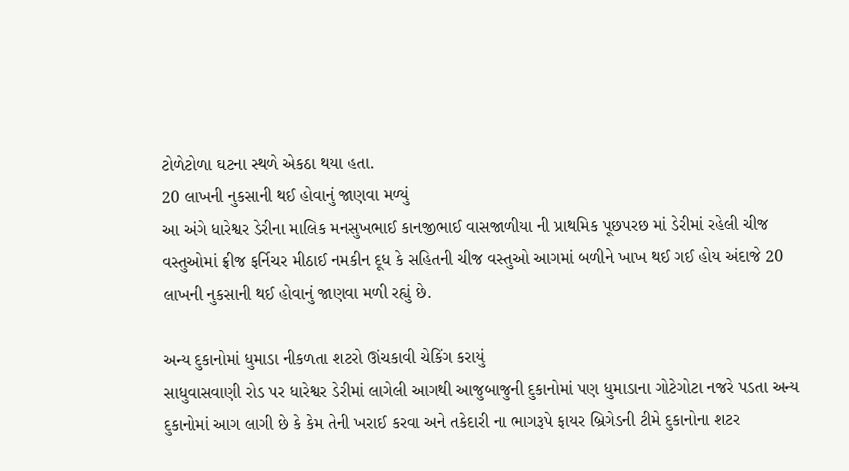ટોળેટોળા ઘટના સ્થળે એકઠા થયા હતા.
20 લાખની નુકસાની થઈ હોવાનું જાણવા મળ્યું
આ અંગે ધારેશ્વર ડેરીના માલિક મનસુખભાઈ કાનજીભાઈ વાસજાળીયા ની પ્રાથમિક પૂછપરછ માં ડેરીમાં રહેલી ચીજ વસ્તુઓમાં ફ્રીજ ફર્નિચર મીઠાઈ નમકીન દૂધ કે સહિતની ચીજ વસ્તુઓ આગમાં બળીને ખાખ થઈ ગઈ હોય અંદાજે 20 લાખની નુકસાની થઈ હોવાનું જાણવા મળી રહ્યું છે.

અન્ય દુકાનોમાં ધુમાડા નીકળતા શટરો ઊંચકાવી ચેકિંગ કરાયું
સાધુવાસવાણી રોડ પર ધારેશ્વર ડેરીમાં લાગેલી આગથી આજુબાજુની દુકાનોમાં પણ ધુમાડાના ગોટેગોટા નજરે પડતા અન્ય દુકાનોમાં આગ લાગી છે કે કેમ તેની ખરાઈ કરવા અને તકેદારી ના ભાગરૂપે ફાયર બ્રિગેડની ટીમે દુકાનોના શટર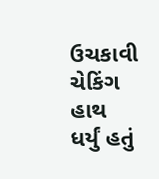ઉચકાવી ચેકિંગ હાથ ધર્યું હતું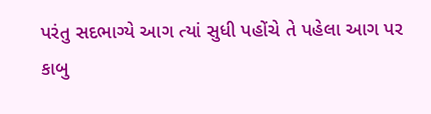પરંતુ સદભાગ્યે આગ ત્યાં સુધી પહોંચે તે પહેલા આગ પર કાબુ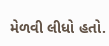મેળવી લીધો હતો.